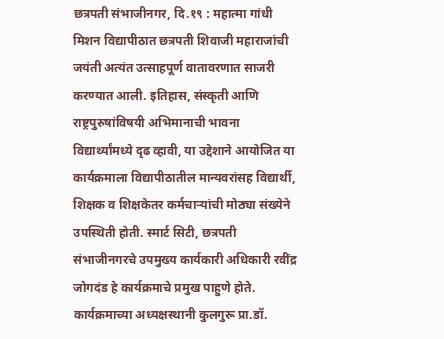छत्रपती संभाजीनगर, दि.१९ : महात्मा गांधी मिशन विद्यापीठात छत्रपती शिवाजी महाराजांची जयंती अत्यंत उत्साहपूर्ण वातावरणात साजरी करण्यात आली. इतिहास, संस्कृती आणि राष्ट्रपुरुषांविषयी अभिमानाची भावना विद्यार्थ्यांमध्ये दृढ व्हावी, या उद्देशाने आयोजित या कार्यक्रमाला विद्यापीठातील मान्यवरांसह विद्यार्थी, शिक्षक व शिक्षकेतर कर्मचाऱ्यांची मोठ्या संख्येने उपस्थिती होती. स्मार्ट सिटी, छत्रपती संभाजीनगरचे उपमुख्य कार्यकारी अधिकारी रवींद्र जोगदंड हे कार्यक्रमाचे प्रमुख पाहुणे होते. कार्यक्रमाच्या अध्यक्षस्थानी कुलगुरू प्रा.डॉ.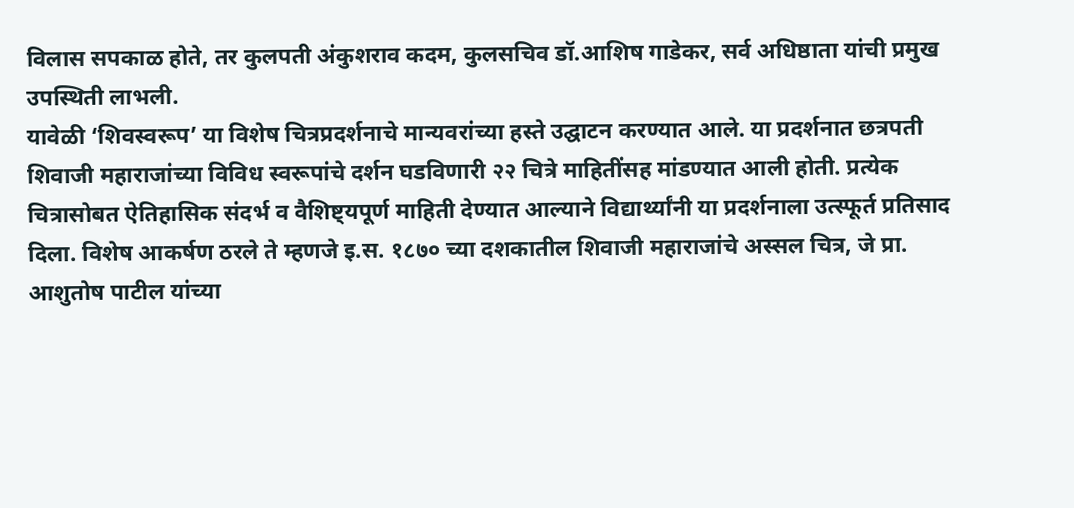विलास सपकाळ होते, तर कुलपती अंकुशराव कदम, कुलसचिव डॉ.आशिष गाडेकर, सर्व अधिष्ठाता यांची प्रमुख उपस्थिती लाभली.
यावेळी ‘शिवस्वरूप’ या विशेष चित्रप्रदर्शनाचे मान्यवरांच्या हस्ते उद्घाटन करण्यात आले. या प्रदर्शनात छत्रपती शिवाजी महाराजांच्या विविध स्वरूपांचे दर्शन घडविणारी २२ चित्रे माहितींसह मांडण्यात आली होती. प्रत्येक चित्रासोबत ऐतिहासिक संदर्भ व वैशिष्ट्यपूर्ण माहिती देण्यात आल्याने विद्यार्थ्यांनी या प्रदर्शनाला उत्स्फूर्त प्रतिसाद दिला. विशेष आकर्षण ठरले ते म्हणजे इ.स. १८७० च्या दशकातील शिवाजी महाराजांचे अस्सल चित्र, जे प्रा. आशुतोष पाटील यांच्या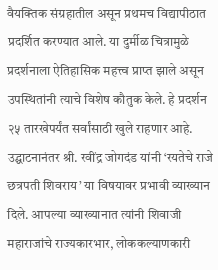वैयक्तिक संग्रहातील असून प्रथमच विद्यापीठात प्रदर्शित करण्यात आले. या दुर्मीळ चित्रामुळे प्रदर्शनाला ऐतिहासिक महत्त्व प्राप्त झाले असून उपस्थितांनी त्याचे विशेष कौतुक केले. हे प्रदर्शन २५ तारखेपर्यंत सर्वांसाठी खुले राहणार आहे.
उद्घाटनानंतर श्री. रवींद्र जोगदंड यांनी ‘रयतेचे राजे छत्रपती शिवराय’ या विषयावर प्रभावी व्याख्यान दिले. आपल्या व्याख्यानात त्यांनी शिवाजी महाराजांचे राज्यकारभार, लोककल्याणकारी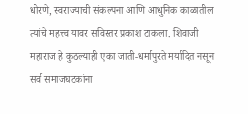धोरणे, स्वराज्याची संकल्पना आणि आधुनिक काळातील त्यांचे महत्त्व यावर सविस्तर प्रकाश टाकला. शिवाजी महाराज हे कुठल्याही एका जाती-धर्मापुरते मर्यादित नसून सर्व समाजघटकांना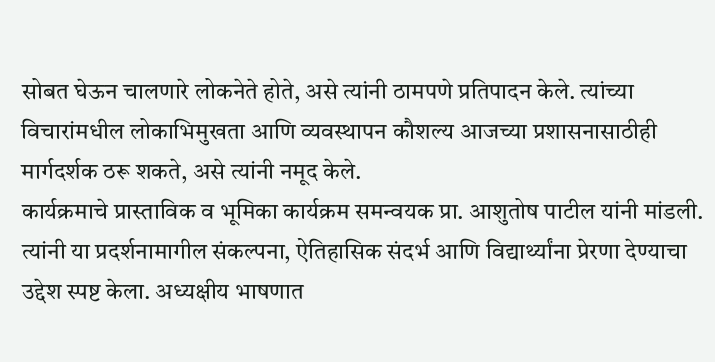सोबत घेऊन चालणारे लोकनेते होते, असे त्यांनी ठामपणे प्रतिपादन केले. त्यांच्या विचारांमधील लोकाभिमुखता आणि व्यवस्थापन कौशल्य आजच्या प्रशासनासाठीही मार्गदर्शक ठरू शकते, असे त्यांनी नमूद केले.
कार्यक्रमाचे प्रास्ताविक व भूमिका कार्यक्रम समन्वयक प्रा. आशुतोष पाटील यांनी मांडली. त्यांनी या प्रदर्शनामागील संकल्पना, ऐतिहासिक संदर्भ आणि विद्यार्थ्यांना प्रेरणा देण्याचा उद्देश स्पष्ट केला. अध्यक्षीय भाषणात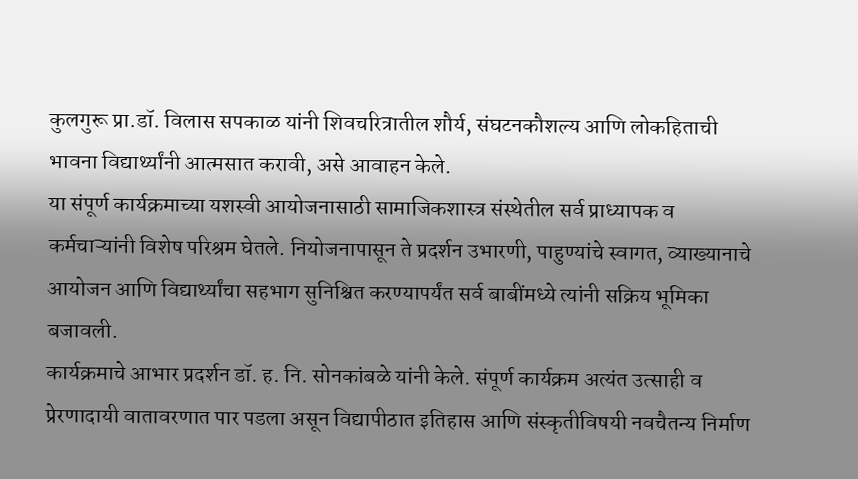कुलगुरू प्रा.डॉ. विलास सपकाळ यांनी शिवचरित्रातील शौर्य, संघटनकौशल्य आणि लोकहिताची भावना विद्यार्थ्यांनी आत्मसात करावी, असे आवाहन केले.
या संपूर्ण कार्यक्रमाच्या यशस्वी आयोजनासाठी सामाजिकशास्त्र संस्थेतील सर्व प्राध्यापक व कर्मचाऱ्यांनी विशेष परिश्रम घेतले. नियोजनापासून ते प्रदर्शन उभारणी, पाहुण्यांचे स्वागत, व्याख्यानाचे आयोजन आणि विद्यार्थ्यांचा सहभाग सुनिश्चित करण्यापर्यंत सर्व बाबींमध्ये त्यांनी सक्रिय भूमिका बजावली.
कार्यक्रमाचे आभार प्रदर्शन डॉ. ह. नि. सोनकांबळे यांनी केले. संपूर्ण कार्यक्रम अत्यंत उत्साही व प्रेरणादायी वातावरणात पार पडला असून विद्यापीठात इतिहास आणि संस्कृतीविषयी नवचैतन्य निर्माण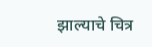झाल्याचे चित्र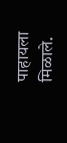पाहायला मिळाले.